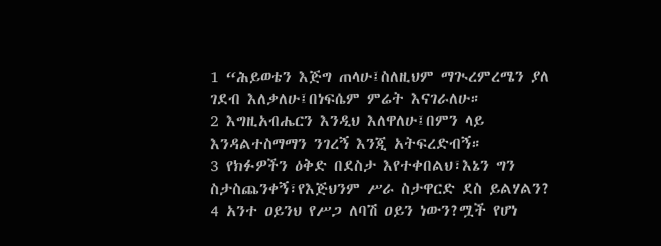1 “ሕይወቴን እጅግ ጠላሁ፤ስለዚህም ማጒረምረሜን ያለ ገደብ እለቃለሁ፤በነፍሴም ምሬት እናገራለሁ።
2 እግዚአብሔርን እንዲህ እለዋለሁ፤በምን ላይ እንዳልተስማማን ንገረኝ እንጂ አትፍረድብኝ።
3 የክፉዎችን ዕቅድ በደስታ እየተቀበልህ፣እኔን ግን ስታስጨንቀኝ፣የእጅህንም ሥራ ስታዋርድ ደስ ይልሃልን?
4 አንተ ዐይንህ የሥጋ ለባሽ ዐይን ነውን?ሟች የሆነ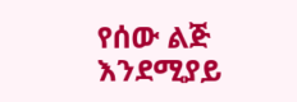የሰው ልጅ እንደሚያይ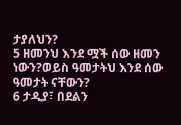ታያለህን?
5 ዘመንህ እንደ ሟች ሰው ዘመን ነውን?ወይስ ዓመታትህ እንደ ሰው ዓመታት ናቸውን?
6 ታዲያ፣ በደልን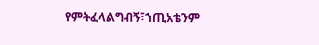የምትፈላልግብኝ፣ኀጢአቴንም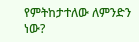የምትከታተለው ለምንድን ነው?